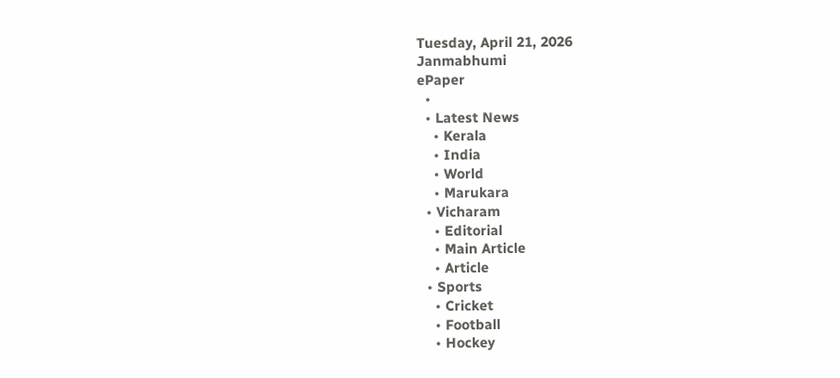Tuesday, April 21, 2026
Janmabhumi
ePaper
  •
  • Latest News
    • Kerala
    • India
    • World
    • Marukara
  • Vicharam
    • Editorial
    • Main Article
    • Article
  • Sports
    • Cricket
    • Football
    • Hockey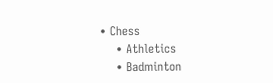• Chess
    • Athletics
    • Badminton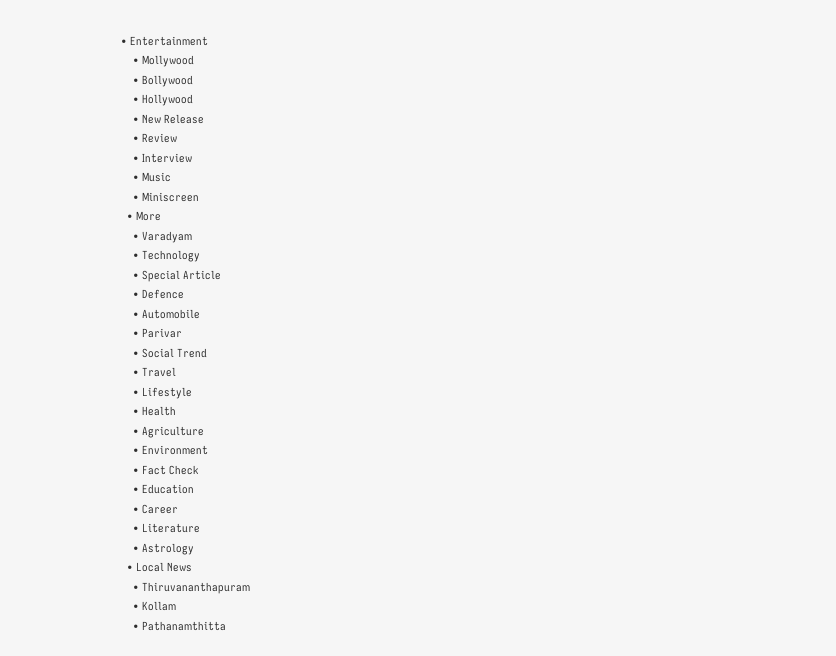• Entertainment
    • Mollywood
    • Bollywood
    • Hollywood
    • New Release
    • Review
    • Interview
    • Music
    • Miniscreen
  • More
    • Varadyam
    • Technology
    • Special Article
    • Defence
    • Automobile
    • Parivar
    • Social Trend
    • Travel
    • Lifestyle
    • Health
    • Agriculture
    • Environment
    • Fact Check
    • Education
    • Career
    • Literature
    • Astrology
  • Local News
    • Thiruvananthapuram
    • Kollam
    • Pathanamthitta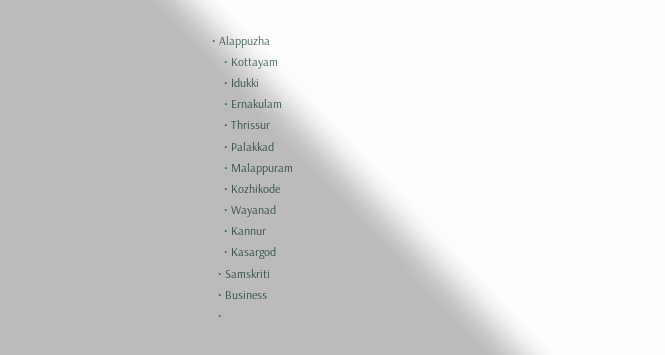• Alappuzha
    • Kottayam
    • Idukki
    • Ernakulam
    • Thrissur
    • Palakkad
    • Malappuram
    • Kozhikode
    • Wayanad
    • Kannur
    • Kasargod
  • Samskriti
  • Business
  •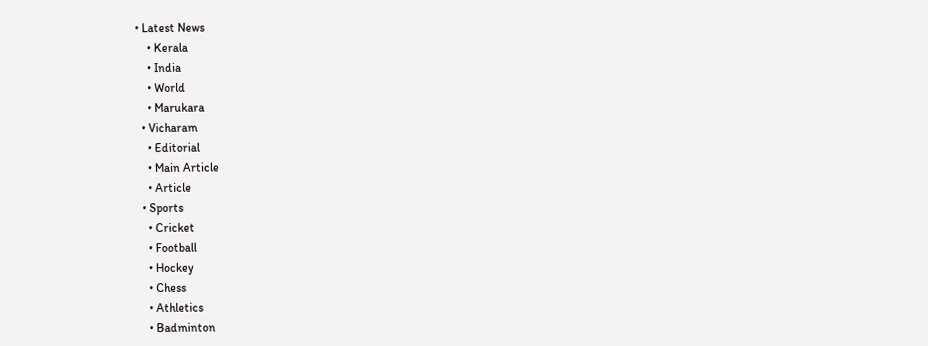• Latest News
    • Kerala
    • India
    • World
    • Marukara
  • Vicharam
    • Editorial
    • Main Article
    • Article
  • Sports
    • Cricket
    • Football
    • Hockey
    • Chess
    • Athletics
    • Badminton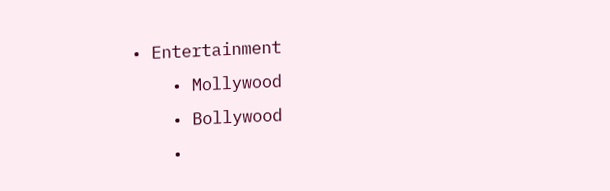• Entertainment
    • Mollywood
    • Bollywood
    •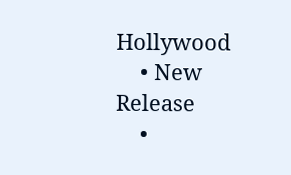Hollywood
    • New Release
    •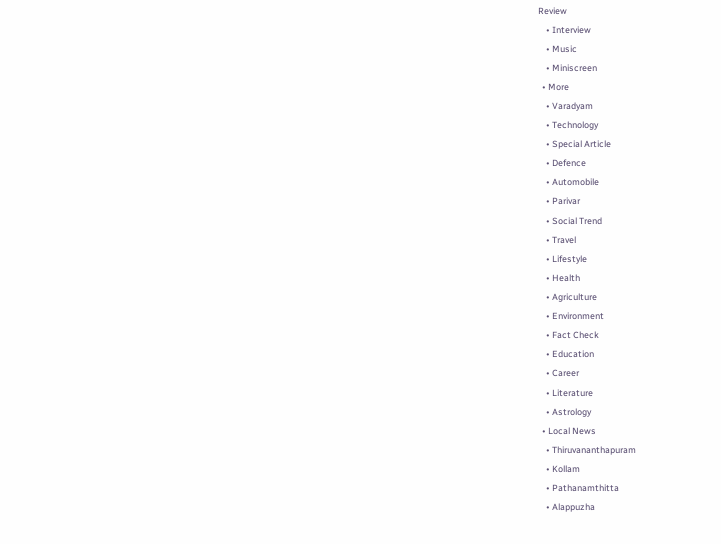Review
    • Interview
    • Music
    • Miniscreen
  • More
    • Varadyam
    • Technology
    • Special Article
    • Defence
    • Automobile
    • Parivar
    • Social Trend
    • Travel
    • Lifestyle
    • Health
    • Agriculture
    • Environment
    • Fact Check
    • Education
    • Career
    • Literature
    • Astrology
  • Local News
    • Thiruvananthapuram
    • Kollam
    • Pathanamthitta
    • Alappuzha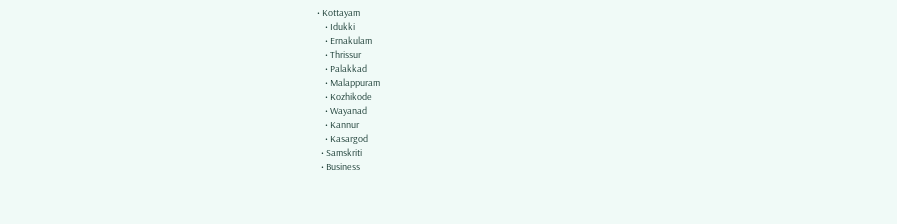• Kottayam
    • Idukki
    • Ernakulam
    • Thrissur
    • Palakkad
    • Malappuram
    • Kozhikode
    • Wayanad
    • Kannur
    • Kasargod
  • Samskriti
  • Business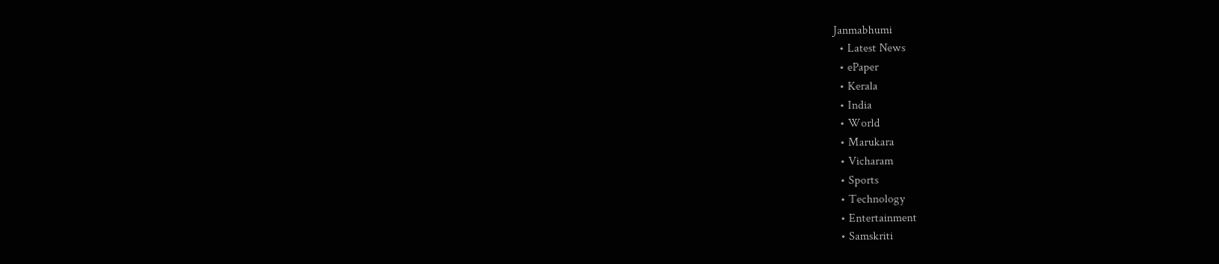Janmabhumi
  • Latest News
  • ePaper
  • Kerala
  • India
  • World
  • Marukara
  • Vicharam
  • Sports
  • Technology
  • Entertainment
  • Samskriti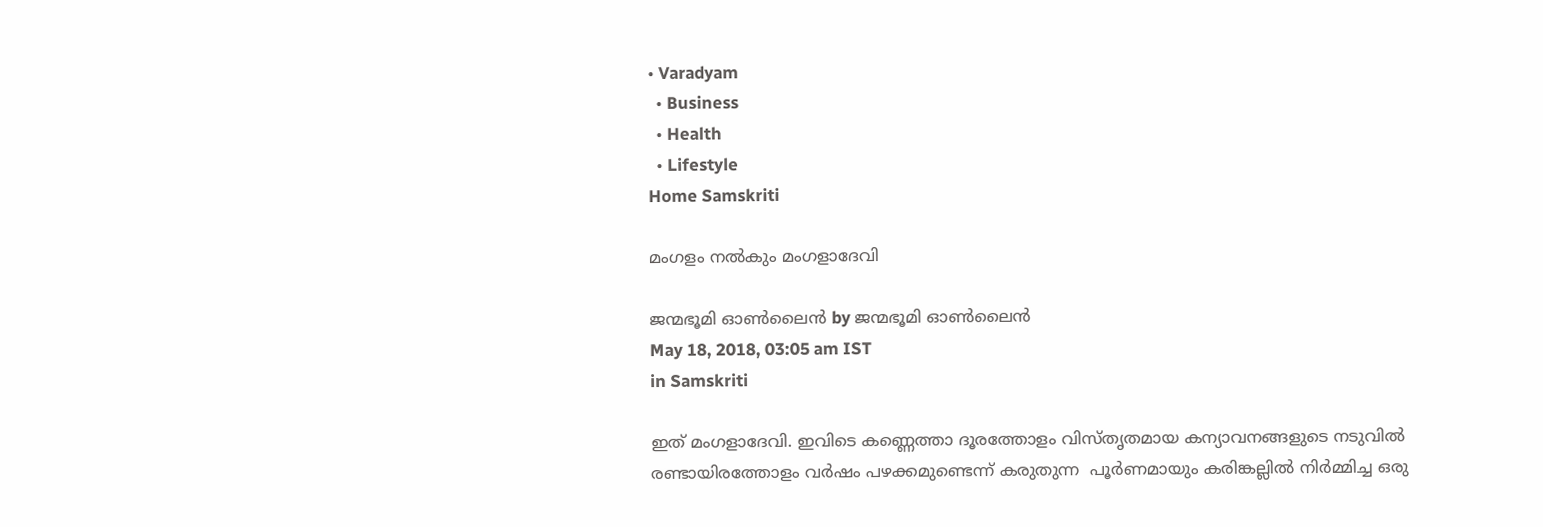• Varadyam
  • Business
  • Health
  • Lifestyle
Home Samskriti

മംഗളം നൽകും മംഗളാദേവി

ജന്മഭൂമി ഓണ്‍ലൈന്‍ by ജന്മഭൂമി ഓണ്‍ലൈന്‍
May 18, 2018, 03:05 am IST
in Samskriti

ഇത് മംഗളാദേവി. ഇവിടെ കണ്ണെത്താ ദൂരത്തോളം വിസ്തൃതമായ കന്യാവനങ്ങളുടെ നടുവില്‍ രണ്ടായിരത്തോളം വര്‍ഷം പഴക്കമുണ്ടെന്ന് കരുതുന്ന  പൂര്‍ണമായും കരിങ്കല്ലില്‍ നിര്‍മ്മിച്ച ഒരു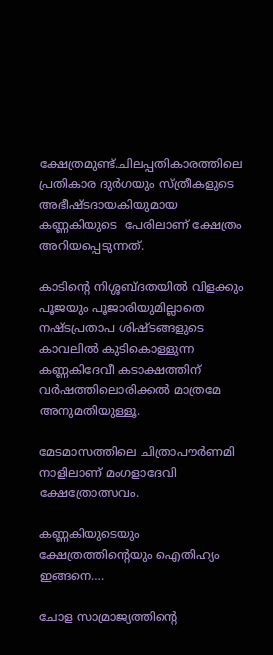ക്ഷേത്രമുണ്ട്.ചിലപ്പതികാരത്തിലെ പ്രതികാര ദുര്‍ഗയും സ്ത്രീകളുടെ അഭീഷ്ടദായകിയുമായ കണ്ണകിയുടെ  പേരിലാണ് ക്ഷേത്രം അറിയപ്പെടുന്നത്.

കാടിന്റെ നിശ്ശബ്ദതയില്‍ വിളക്കും പൂജയും പൂജാരിയുമില്ലാതെ നഷ്ടപ്രതാപ ശിഷ്ടങ്ങളുടെ കാവലില്‍ കുടികൊള്ളുന്ന കണ്ണകിദേവീ കടാക്ഷത്തിന് വര്‍ഷത്തിലൊരിക്കല്‍ മാത്രമേ അനുമതിയുള്ളൂ.

മേടമാസത്തിലെ ചിത്രാപൗര്‍ണമി നാളിലാണ് മംഗളാദേവി ക്ഷേത്രോത്സവം.

കണ്ണകിയുടെയും ക്ഷേത്രത്തിന്റെയും ഐതിഹ്യം ഇങ്ങനെ….

ചോള സാമ്രാജ്യത്തിന്റെ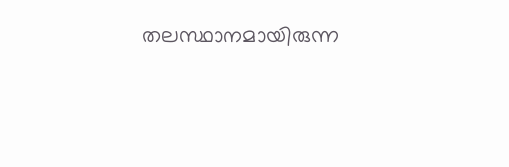തലസ്ഥാനമായിരുന്ന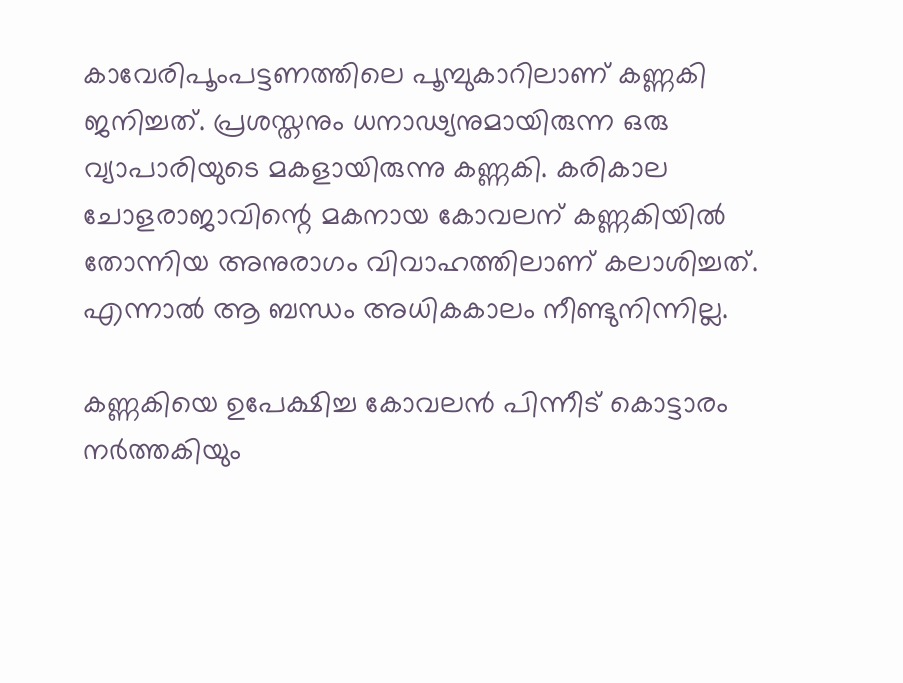കാവേരിപൂംപട്ടണത്തിലെ പൂമ്പുകാറിലാണ് കണ്ണകി ജനിച്ചത്. പ്രശസ്തനും ധനാഢ്യനുമായിരുന്ന ഒരു വ്യാപാരിയുടെ മകളായിരുന്നു കണ്ണകി. കരികാല ചോളരാജാവിന്റെ മകനായ കോവലന് കണ്ണകിയില്‍ തോന്നിയ അനുരാഗം വിവാഹത്തിലാണ് കലാശിച്ചത്. എന്നാല്‍ ആ ബന്ധം അധികകാലം നീണ്ടുനിന്നില്ല.

കണ്ണകിയെ ഉപേക്ഷിച്ച കോവലന്‍ പിന്നീട് കൊട്ടാരം നര്‍ത്തകിയും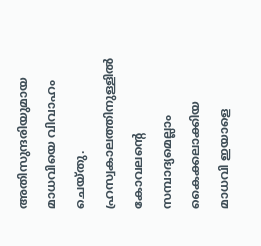അതിസുന്ദരിയുമായ മാധവിയെ വിവാഹം ചെയ്തു. ഹ്രസ്വകാലത്തിനുള്ളില്‍ കോവലന്റെ സമ്പാദ്യമെല്ലാം കൈക്കലാക്കിയ മാധവി ഇയാളെ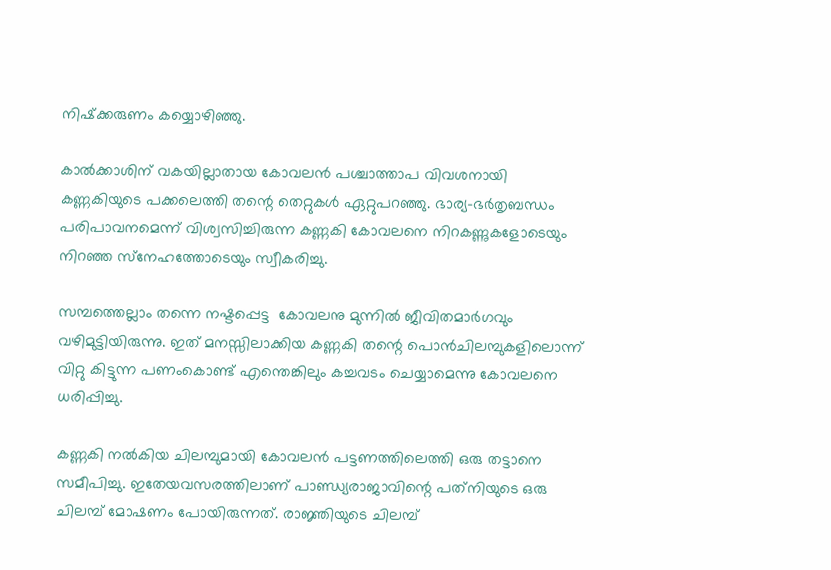നിഷ്‌ക്കരുണം കയ്യൊഴിഞ്ഞു.

കാല്‍ക്കാശിന് വകയില്ലാതായ കോവലന്‍ പശ്ചാത്താപ വിവശനായി കണ്ണകിയുടെ പക്കലെത്തി തന്റെ തെറ്റുകള്‍ ഏറ്റുപറഞ്ഞു. ഭാര്യ-ഭര്‍തൃബന്ധം പരിപാവനമെന്ന് വിശ്വസിച്ചിരുന്ന കണ്ണകി കോവലനെ നിറകണ്ണുകളോടെയും നിറഞ്ഞ സ്‌നേഹത്തോടെയും സ്വീകരിച്ചു.

സമ്പത്തെല്ലാം തന്നെ നഷ്ടപ്പെട്ട  കോവലനു മുന്നില്‍ ജീവിതമാര്‍ഗവും വഴിമുട്ടിയിരുന്നു. ഇത് മനസ്സിലാക്കിയ കണ്ണകി തന്റെ പൊന്‍ചിലമ്പുകളിലൊന്ന് വിറ്റു കിട്ടുന്ന പണംകൊണ്ട് എന്തെങ്കിലും കച്ചവടം ചെയ്യാമെന്നു കോവലനെ ധരിപ്പിച്ചു.

കണ്ണകി നല്‍കിയ ചിലമ്പുമായി കോവലന്‍ പട്ടണത്തിലെത്തി ഒരു തട്ടാനെ സമീപിച്ചു. ഇതേയവസരത്തിലാണ് പാണ്ഡ്യരാജാവിന്റെ പത്‌നിയുടെ ഒരു ചിലമ്പ് മോഷണം പോയിരുന്നത്. രാജ്ഞിയുടെ ചിലമ്പ്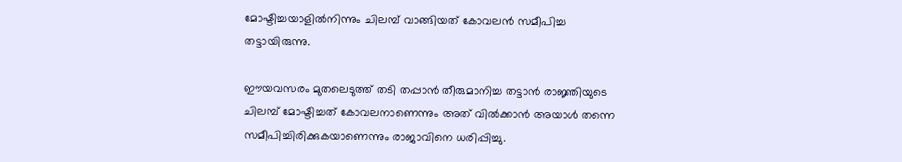മോഷ്ടിച്ചയാളില്‍നിന്നും ചിലമ്പ് വാങ്ങിയത് കോവലന്‍ സമീപിച്ച തട്ടായിരുന്നു.

ഈയവസരം മുതലെടുത്ത് തടി തപ്പാന്‍ തീരുമാനിച്ച തട്ടാന്‍ രാജ്ഞിയുടെ ചിലമ്പ് മോഷ്ടിച്ചത് കോവലനാണെന്നും അത് വില്‍ക്കാന്‍ അയാള്‍ തന്നെ സമീപിച്ചിരിക്കുകയാണെന്നും രാജാവിനെ ധരിപ്പിച്ചു.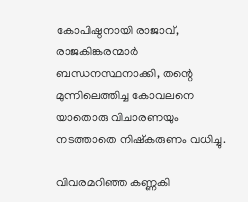കോപിഷ്ഠനായി രാജാവ്, രാജകിങ്കരന്മാര്‍ ബന്ധനസ്ഥനാക്കി, തന്റെ മുന്നിലെത്തിച്ച കോവലനെ യാതൊരു വിചാരണയും നടത്താതെ നിഷ്‌കരുണം വധിച്ചു.

വിവരമറിഞ്ഞ കണ്ണകി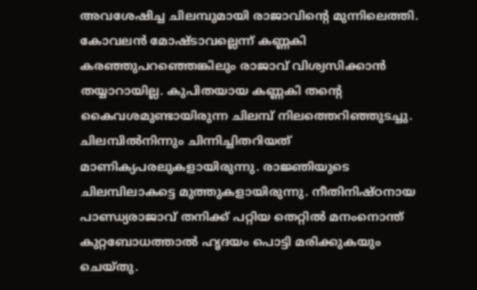അവശേഷിച്ച ചിലമ്പുമായി രാജാവിന്റെ മുന്നിലെത്തി. കോവലന്‍ മോഷ്ടാവല്ലെന്ന് കണ്ണകി കരഞ്ഞുപറഞ്ഞെങ്കിലും രാജാവ് വിശ്വസിക്കാന്‍ തയ്യാറായില്ല. കുപിതയായ കണ്ണകി തന്റെ കൈവശമുണ്ടായിരുന്ന ചിലമ്പ് നിലത്തെറിഞ്ഞുടച്ചു. ചിലമ്പില്‍നിന്നും ചിന്നിച്ചിതറിയത് മാണിക്യപരലുകളായിരുന്നു. രാജ്ഞിയുടെ ചിലമ്പിലാകട്ടെ മുത്തുകളായിരുന്നു. നീതിനിഷ്ഠനായ പാണ്ഡ്യരാജാവ് തനിക്ക് പറ്റിയ തെറ്റില്‍ മനംനൊന്ത് കുറ്റബോധത്താല്‍ ഹൃദയം പൊട്ടി മരിക്കുകയും ചെയ്തു.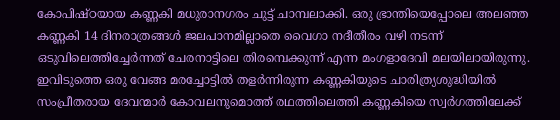കോപിഷ്ഠയായ കണ്ണകി മധുരാനഗരം ചുട്ട് ചാമ്പലാക്കി. ഒരു ഭ്രാന്തിയെപ്പോലെ അലഞ്ഞ കണ്ണകി 14 ദിനരാത്രങ്ങള്‍ ജലപാനമില്ലാതെ വൈഗാ നദീതീരം വഴി നടന്ന് ഒടുവിലെത്തിച്ചേര്‍ന്നത് ചേരനാട്ടിലെ തിരമ്പെക്കുന്ന് എന്ന മംഗളാദേവി മലയിലായിരുന്നു. ഇവിടുത്തെ ഒരു വേങ്ങ മരച്ചോട്ടില്‍ തളര്‍ന്നിരുന്ന കണ്ണകിയുടെ ചാരിത്ര്യശുദ്ധിയില്‍ സംപ്രീതരായ ദേവന്മാര്‍ കോവലനുമൊത്ത് രഥത്തിലെത്തി കണ്ണകിയെ സ്വര്‍ഗത്തിലേക്ക്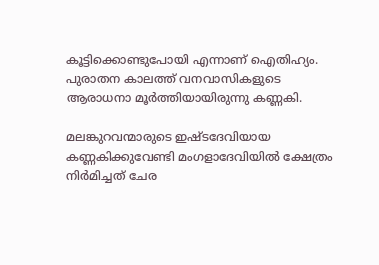കൂട്ടിക്കൊണ്ടുപോയി എന്നാണ് ഐതിഹ്യം. പുരാതന കാലത്ത് വനവാസികളുടെ ആരാധനാ മൂര്‍ത്തിയായിരുന്നു കണ്ണകി.

മലങ്കുറവന്മാരുടെ ഇഷ്ടദേവിയായ കണ്ണകിക്കുവേണ്ടി മംഗളാദേവിയില്‍ ക്ഷേത്രം നിര്‍മിച്ചത് ചേര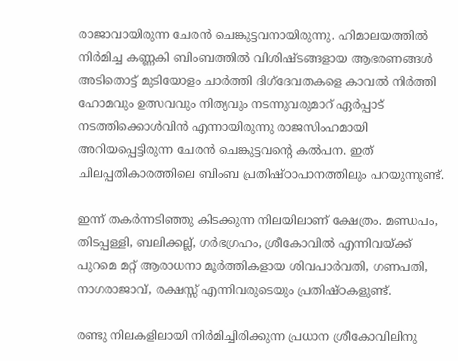രാജാവായിരുന്ന ചേരന്‍ ചെങ്കുട്ടവനായിരുന്നു. ഹിമാലയത്തില്‍ നിര്‍മിച്ച കണ്ണകി ബിംബത്തില്‍ വിശിഷ്ടങ്ങളായ ആഭരണങ്ങള്‍ അടിതൊട്ട് മുടിയോളം ചാര്‍ത്തി ദിഗ്‌ദേവതകളെ കാവല്‍ നിര്‍ത്തി ഹോമവും ഉത്സവവും നിത്യവും നടന്നുവരുമാറ് ഏര്‍പ്പാട് നടത്തിക്കൊള്‍വിന്‍ എന്നായിരുന്നു രാജസിംഹമായി അറിയപ്പെട്ടിരുന്ന ചേരന്‍ ചെങ്കുട്ടവന്റെ കല്‍പന. ഇത് ചിലപ്പതികാരത്തിലെ ബിംബ പ്രതിഷ്ഠാപാനത്തിലും പറയുന്നുണ്ട്.

ഇന്ന് തകര്‍ന്നടിഞ്ഞു കിടക്കുന്ന നിലയിലാണ് ക്ഷേത്രം. മണ്ഡപം, തിടപ്പള്ളി, ബലിക്കല്ല്, ഗര്‍ഭഗ്രഹം, ശ്രീകോവില്‍ എന്നിവയ്‌ക്ക് പുറമെ മറ്റ് ആരാധനാ മൂര്‍ത്തികളായ ശിവപാര്‍വതി, ഗണപതി, നാഗരാജാവ്, രക്ഷസ്സ് എന്നിവരുടെയും പ്രതിഷ്ഠകളുണ്ട്.

രണ്ടു നിലകളിലായി നിര്‍മിച്ചിരിക്കുന്ന പ്രധാന ശ്രീകോവിലിനു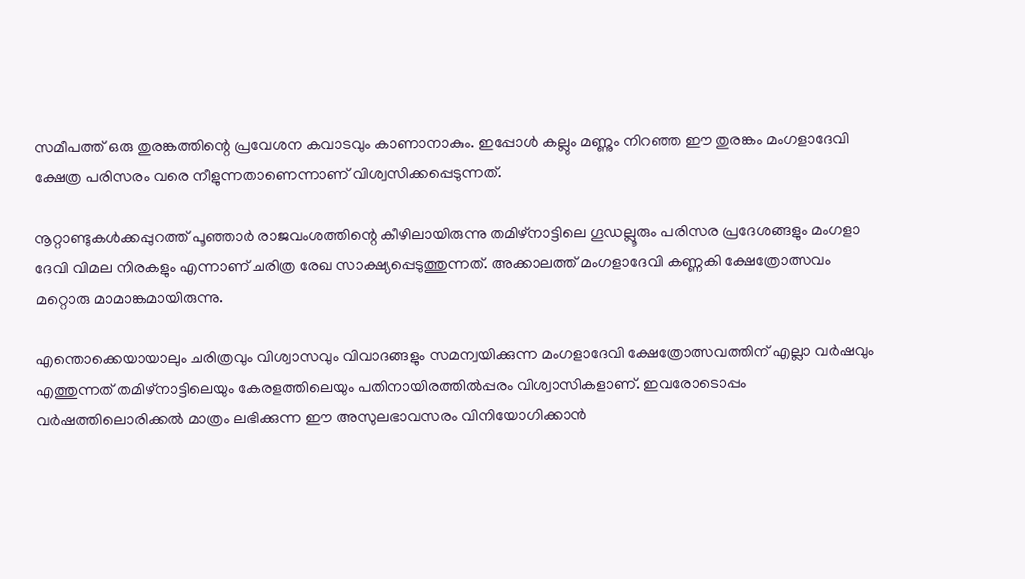സമീപത്ത് ഒരു തുരങ്കത്തിന്റെ പ്രവേശന കവാടവും കാണാനാകും. ഇപ്പോള്‍ കല്ലും മണ്ണും നിറഞ്ഞ ഈ തുരങ്കം മംഗളാദേവി ക്ഷേത്ര പരിസരം വരെ നീളുന്നതാണെന്നാണ് വിശ്വസിക്കപ്പെടുന്നത്.

നൂറ്റാണ്ടുകള്‍ക്കപ്പുറത്ത് പൂഞ്ഞാര്‍ രാജവംശത്തിന്റെ കീഴിലായിരുന്നു തമിഴ്‌നാട്ടിലെ ഗൂഡല്ലൂരും പരിസര പ്രദേശങ്ങളും മംഗളാ ദേവി വിമല നിരകളും എന്നാണ് ചരിത്ര രേഖ സാക്ഷ്യപ്പെടുത്തുന്നത്. അക്കാലത്ത് മംഗളാദേവി കണ്ണകി ക്ഷേത്രോത്സവം മറ്റൊരു മാമാങ്കമായിരുന്നു.

എന്തൊക്കെയായാലും ചരിത്രവും വിശ്വാസവും വിവാദങ്ങളും സമന്വയിക്കുന്ന മംഗളാദേവി ക്ഷേത്രോത്സവത്തിന് എല്ലാ വര്‍ഷവും എത്തുന്നത് തമിഴ്‌നാട്ടിലെയും കേരളത്തിലെയും പതിനായിരത്തില്‍പ്പരം വിശ്വാസികളാണ്. ഇവരോടൊപ്പം വര്‍ഷത്തിലൊരിക്കല്‍ മാത്രം ലഭിക്കുന്ന ഈ അസുലഭാവസരം വിനിയോഗിക്കാന്‍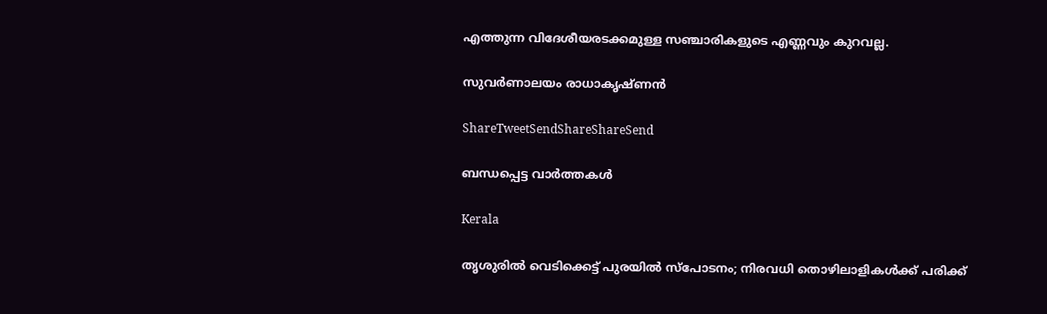എത്തുന്ന വിദേശീയരടക്കമുള്ള സഞ്ചാരികളുടെ എണ്ണവും കുറവല്ല.

സുവര്‍ണാലയം രാധാകൃഷ്ണന്‍

ShareTweetSendShareShareSend

ബന്ധപ്പെട്ട വാര്‍ത്തകള്‍

Kerala

തൃശുരിൽ വെടിക്കെട്ട് പുരയിൽ സ്പോടനം; നിരവധി തൊഴിലാളികൾക്ക് പരിക്ക്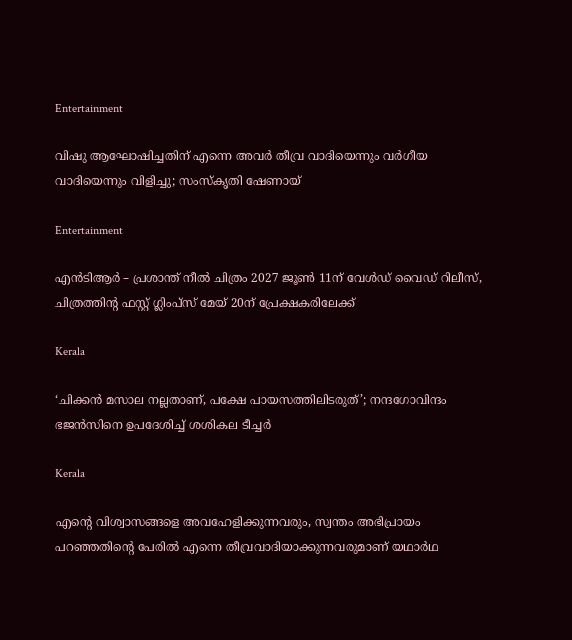Entertainment

വിഷു ആഘോഷിച്ചതിന് എന്നെ അവർ തീവ്ര വാദിയെന്നും വർഗീയ വാദിയെന്നും വിളിച്ചു; സംസ്‌കൃതി ഷേണായ്

Entertainment

എന്‍ടിആർ – പ്രശാന്ത് നീല്‍ ചിത്രം 2027 ജൂൺ 11ന് വേൾഡ് വൈഡ് റിലീസ്‌, ചിത്രത്തിന്റ ഫസ്റ്റ് ഗ്ലിംപ്സ് മേയ്‌ 20ന് പ്രേക്ഷകരിലേക്ക്

Kerala

‘ചിക്കൻ മസാല നല്ലതാണ്, പക്ഷേ പായസത്തിലിടരുത്’; നന്ദഗോവിന്ദം ഭജൻസിനെ ഉപദേശിച്ച് ശശികല ടീച്ചർ

Kerala

എന്റെ വിശ്വാസങ്ങളെ അവഹേളിക്കുന്നവരും, സ്വന്തം അഭിപ്രായം പറഞ്ഞതിന്റെ പേരിൽ എന്നെ തീവ്രവാദിയാക്കുന്നവരുമാണ് യഥാർഥ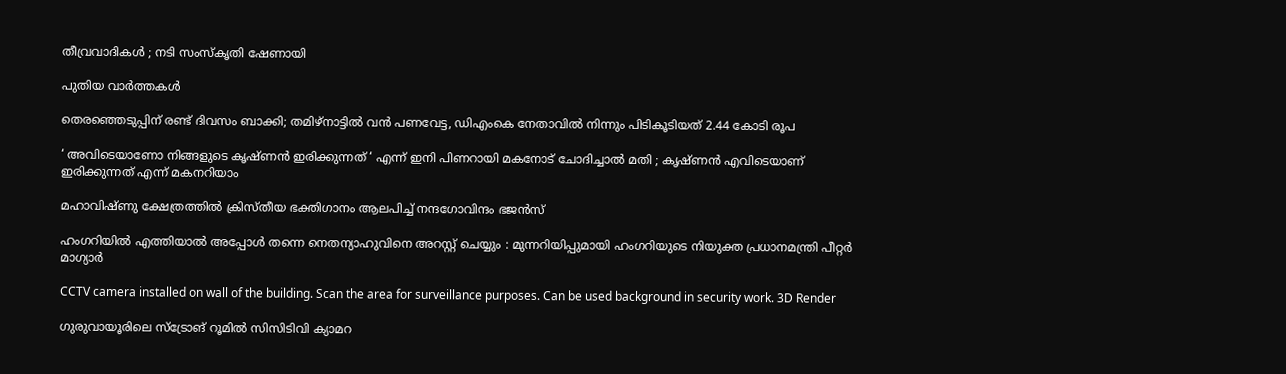തീവ്രവാദികൾ ; നടി സംസ്കൃതി ഷേണായി

പുതിയ വാര്‍ത്തകള്‍

തെരഞ്ഞെടുപ്പിന് രണ്ട് ദിവസം ബാക്കി; തമിഴ്നാട്ടിൽ വൻ പണവേട്ട, ഡിഎംകെ നേതാവിൽ നിന്നും പിടികൂടിയത് 2.44 കോടി രൂപ

‘ അവിടെയാണോ നിങ്ങളുടെ കൃഷ്ണൻ ഇരിക്കുന്നത് ‘ എന്ന് ഇനി പിണറായി മകനോട് ചോദിച്ചാൽ മതി ; കൃഷ്ണൻ എവിടെയാണ് ഇരിക്കുന്നത് എന്ന് മകനറിയാം

മഹാവിഷ്ണു ക്ഷേത്രത്തിൽ ക്രിസ്തീയ ഭക്തിഗാനം ആലപിച്ച് നന്ദഗോവിന്ദം ഭജൻസ്

ഹംഗറിയിൽ എത്തിയാൽ അപ്പോൾ തന്നെ നെതന്യാഹുവിനെ അറസ്റ്റ് ചെയ്യും : മുന്നറിയിപ്പുമായി ഹംഗറിയുടെ നിയുക്ത പ്രധാനമന്ത്രി പീറ്റർ മാഗ്യാർ

CCTV camera installed on wall of the building. Scan the area for surveillance purposes. Can be used background in security work. 3D Render

ഗുരുവായൂരിലെ സ്ട്രോങ് റൂമിൽ സിസിടിവി ക്യാമറ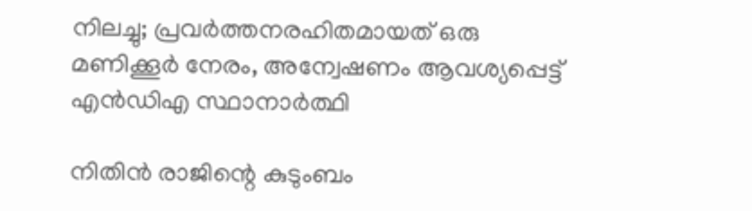നിലച്ചു; പ്രവർത്തനരഹിതമായത് ഒരു മണിക്കൂർ നേരം, അന്വേഷണം ആവശ്യപ്പെട്ട് എൻഡിഎ സ്ഥാനാർത്ഥി

നിതിൻ രാജിന്റെ കുടുംബം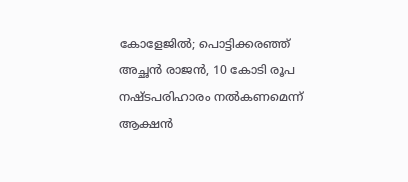കോളേജിൽ; പൊട്ടിക്കരഞ്ഞ് അച്ഛൻ രാജൻ, 10 കോടി രൂപ നഷ്ടപരിഹാരം നൽകണമെന്ന് ആക്ഷൻ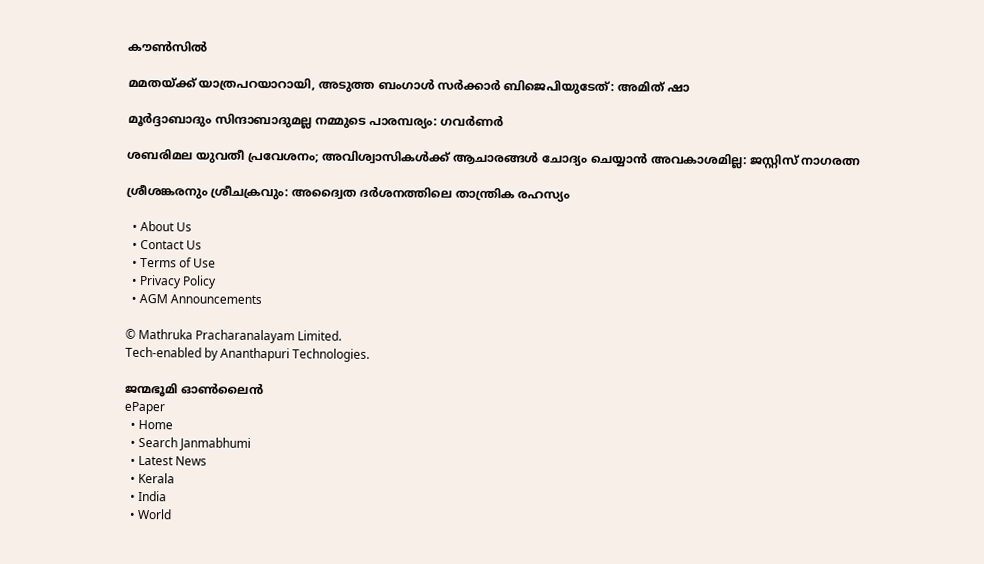കൗൺസിൽ

മമതയ്‌ക്ക് യാത്രപറയാറായി, അടുത്ത ബംഗാൾ സർക്കാർ ബിജെപിയുടേത്: അമിത് ഷാ

മൂർദ്ദാബാദും സിന്ദാബാദുമല്ല നമ്മുടെ പാരമ്പര്യം: ഗവർണർ

ശബരിമല യുവതീ പ്രവേശനം; അവിശ്വാസികൾക്ക് ആചാരങ്ങൾ ചോദ്യം ചെയ്യാൻ അവകാശമില്ല: ജസ്റ്റിസ് നാഗരത്ന

ശ്രീശങ്കരനും ശ്രീചക്രവും: അദ്വൈത ദർശനത്തിലെ താന്ത്രിക രഹസ്യം

  • About Us
  • Contact Us
  • Terms of Use
  • Privacy Policy
  • AGM Announcements

© Mathruka Pracharanalayam Limited.
Tech-enabled by Ananthapuri Technologies.

ജന്മഭൂമി ഓണ്‍ലൈന്‍
ePaper
  • Home
  • Search Janmabhumi
  • Latest News
  • Kerala
  • India
  • World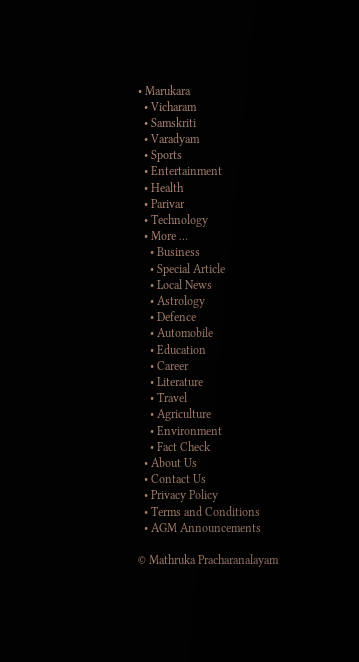• Marukara
  • Vicharam
  • Samskriti
  • Varadyam
  • Sports
  • Entertainment
  • Health
  • Parivar
  • Technology
  • More …
    • Business
    • Special Article
    • Local News
    • Astrology
    • Defence
    • Automobile
    • Education
    • Career
    • Literature
    • Travel
    • Agriculture
    • Environment
    • Fact Check
  • About Us
  • Contact Us
  • Privacy Policy
  • Terms and Conditions
  • AGM Announcements

© Mathruka Pracharanalayam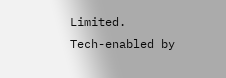Limited.
Tech-enabled by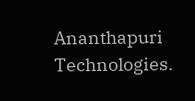Ananthapuri Technologies.